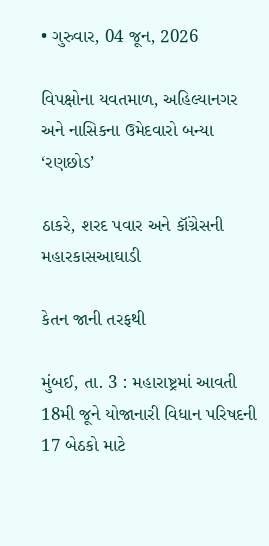• ગુરુવાર, 04 જૂન, 2026

વિપક્ષોના યવતમાળ, અહિલ્યાનગર અને નાસિકના ઉમેદવારો બન્યા ‘રણછોડ’

ઠાકરે, શરદ પવાર અને કૉંગ્રેસની મહારકાસઆઘાડી

કેતન જાની તરફથી

મુંબઈ, તા. 3 : મહારાષ્ટ્રમાં આવતી 18મી જૂને યોજાનારી વિધાન પરિષદની 17 બેઠકો માટે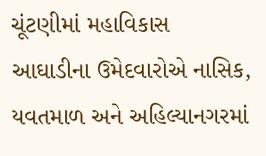ચૂંટણીમાં મહાવિકાસ આઘાડીના ઉમેદવારોએ નાસિક, યવતમાળ અને અહિલ્યાનગરમાં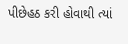પીછેહઠ કરી હોવાથી ત્યાં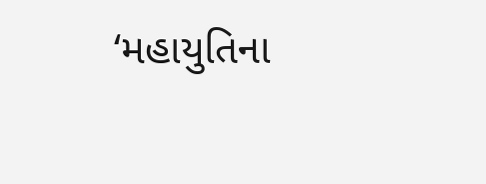‘મહાયુતિના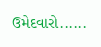ઉમેદવારો......